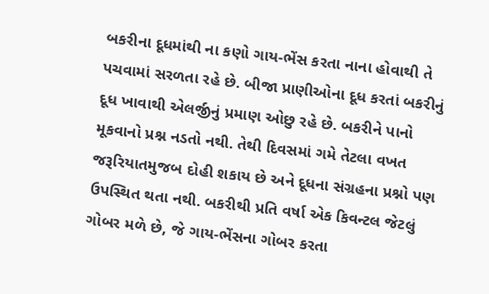બકરીના દૂધમાંથી ના કણો ગાય-ભેંસ કરતા નાના હોવાથી તે પચવામાં સરળતા રહે છે. બીજા પ્રાણીઓના દૂધ કરતાં બકરીનું દૂધ ખાવાથી એલર્જીનું પ્રમાણ ઓછુ રહે છે. બકરીને પાનો મૂકવાનો પ્રશ્ન નડતો નથી. તેથી દિવસમાં ગમે તેટલા વખત જરૂરિયાતમુજબ દોહી શકાય છે અને દૂધના સંગ્રહના પ્રશ્નો પણ ઉપસ્થિત થતા નથી. બકરીથી પ્રતિ વર્ષા એક કિવન્ટલ જેટલું ગોબર મળે છે, જે ગાય-ભેંસના ગોબર કરતા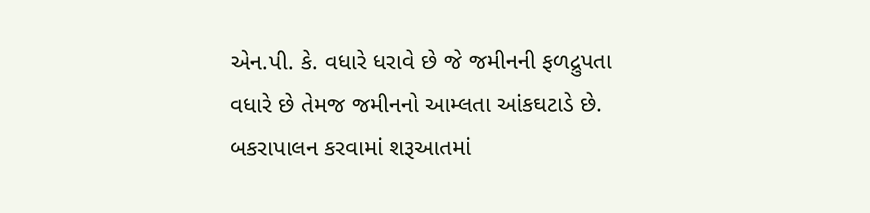એન.પી. કે. વધારે ધરાવે છે જે જમીનની ફળદ્રુપતા વધારે છે તેમજ જમીનનો આમ્લતા આંકઘટાડે છે. બકરાપાલન કરવામાં શરૂઆતમાં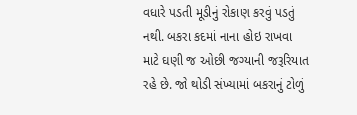વધારે પડતી મૂડીનું રોકાણ કરવું પડતું નથી. બકરા કદમાં નાના હોઇ રાખવા માટે ઘણી જ ઓછી જગ્યાની જરૂરિયાત રહે છે. જો થોડી સંખ્યામાં બકરાનું ટોળું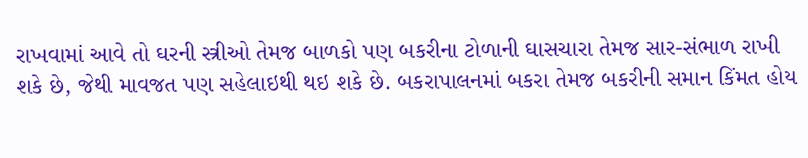રાખવામાં આવે તો ઘરની સ્ત્રીઓ તેમજ બાળકો પણ બકરીના ટોળાની ઘાસચારા તેમજ સાર-સંભાળ રાખી શકે છે, જેથી માવજત પણ સહેલાઇથી થઇ શકે છે. બકરાપાલનમાં બકરા તેમજ બકરીની સમાન કિંમત હોય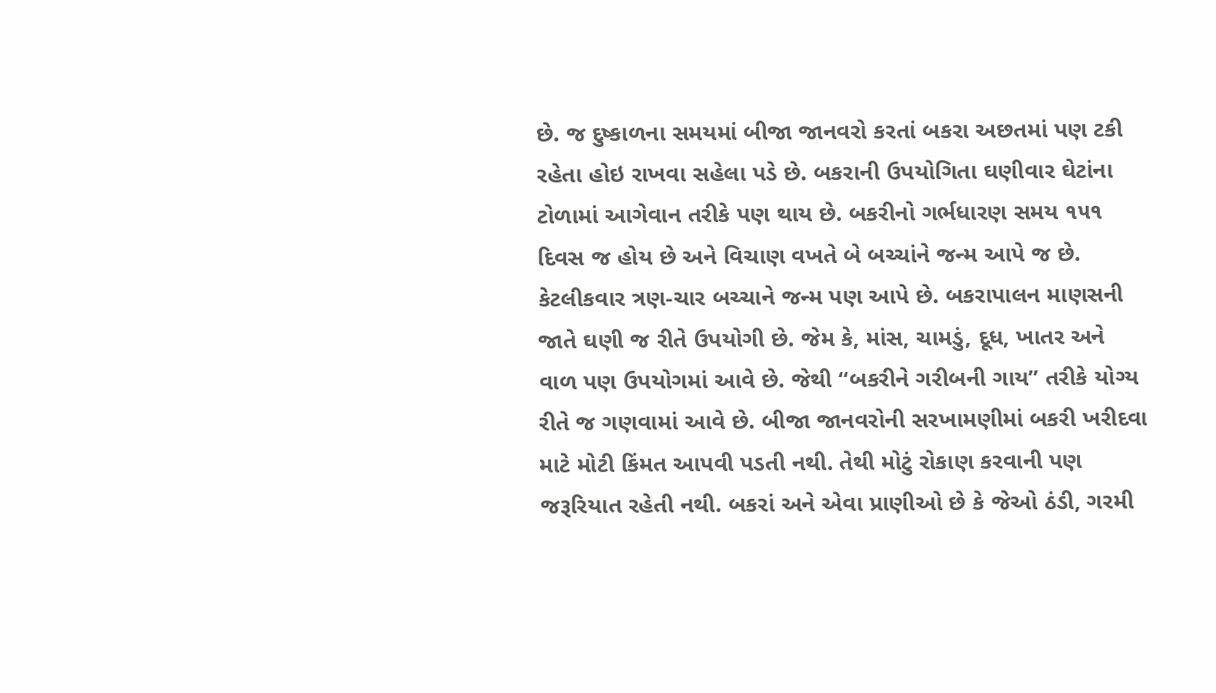છે. જ દુષ્કાળના સમયમાં બીજા જાનવરો કરતાં બકરા અછતમાં પણ ટકી રહેતા હોઇ રાખવા સહેલા પડે છે. બકરાની ઉપયોગિતા ઘણીવાર ઘેટાંના ટોળામાં આગેવાન તરીકે પણ થાય છે. બકરીનો ગર્ભધારણ સમય ૧૫૧ દિવસ જ હોય છે અને વિચાણ વખતે બે બચ્ચાંને જન્મ આપે જ છે. કેટલીકવાર ત્રણ-ચાર બચ્ચાને જન્મ પણ આપે છે. બકરાપાલન માણસની જાતે ઘણી જ રીતે ઉપયોગી છે. જેમ કે, માંસ, ચામડું, દૂધ, ખાતર અને વાળ પણ ઉપયોગમાં આવે છે. જેથી “બકરીને ગરીબની ગાય” તરીકે યોગ્ય રીતે જ ગણવામાં આવે છે. બીજા જાનવરોની સરખામણીમાં બકરી ખરીદવા માટે મોટી કિંમત આપવી પડતી નથી. તેથી મોટું રોકાણ કરવાની પણ જરૂરિયાત રહેતી નથી. બકરાં અને એવા પ્રાણીઓ છે કે જેઓ ઠંડી, ગરમી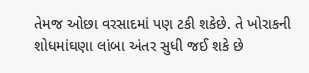તેમજ ઓછા વરસાદમાં પણ ટકી શકેછે. તે ખોરાકની શોધમાંઘણા લાંબા અંતર સુધી જઈ શકે છે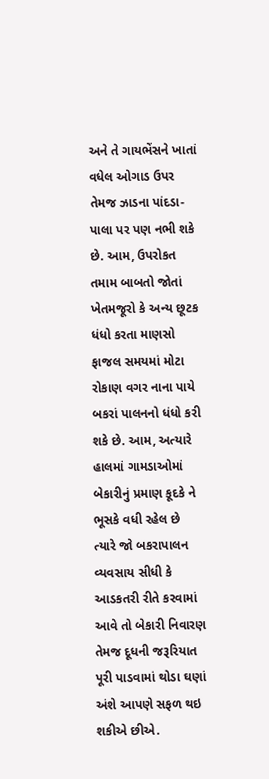અને તે ગાયભેંસને ખાતાં વધેલ ઓગાડ ઉપર તેમજ ઝાડના પાંદડા-પાલા પર પણ નભી શકે છે. આમ, ઉપરોકત તમામ બાબતો જોતાં ખેતમજૂરો કે અન્ય છૂટક ધંધો કરતા માણસો ફાજલ સમયમાં મોટા રોકાણ વગર નાના પાયે બકરાં પાલનનો ધંધો કરી શકે છે. આમ, અત્યારે હાલમાં ગામડાઓમાં બેકારીનું પ્રમાણ કૂદકે ને ભૂસકે વધી રહેલ છે ત્યારે જો બકરાપાલન વ્યવસાય સીધી કે આડકતરી રીતે કરવામાં આવે તો બેકારી નિવારણ તેમજ દૂધની જરૂરિયાત પૂરી પાડવામાં થોડા ઘણાં અંશે આપણે સફળ થઇ શકીએ છીએ.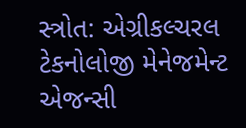સ્ત્રોત: એગ્રીકલ્ચરલ ટેકનોલોજી મેનેજમેન્ટ એજન્સી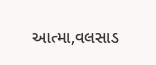આત્મા,વલસાડ